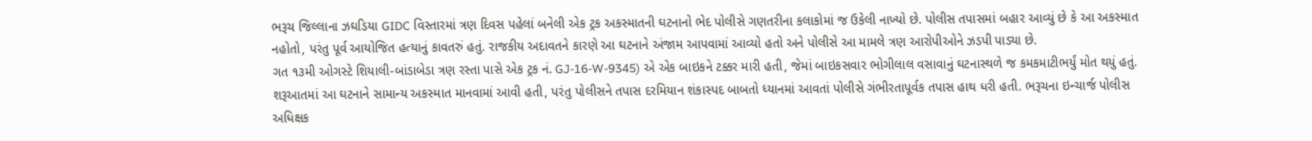ભરૂચ જિલ્લાના ઝઘડિયા GIDC વિસ્તારમાં ત્રણ દિવસ પહેલાં બનેલી એક ટ્રક અકસ્માતની ઘટનાનો ભેદ પોલીસે ગણતરીના કલાકોમાં જ ઉકેલી નાખ્યો છે. પોલીસ તપાસમાં બહાર આવ્યું છે કે આ અકસ્માત નહોતો, પરંતુ પૂર્વ આયોજિત હત્યાનું કાવતરું હતું. રાજકીય અદાવતને કારણે આ ઘટનાને અંજામ આપવામાં આવ્યો હતો અને પોલીસે આ મામલે ત્રણ આરોપીઓને ઝડપી પાડ્યા છે.
ગત ૧૩મી ઓગસ્ટે શિયાલી-બાંડાબેડા ત્રણ રસ્તા પાસે એક ટ્રક નં. GJ-16-W-9345) એ એક બાઇકને ટક્કર મારી હતી, જેમાં બાઇકસવાર ભોગીલાલ વસાવાનું ઘટનાસ્થળે જ કમકમાટીભર્યું મોત થયું હતું. શરૂઆતમાં આ ઘટનાને સામાન્ય અકસ્માત માનવામાં આવી હતી, પરંતુ પોલીસને તપાસ દરમિયાન શંકાસ્પદ બાબતો ધ્યાનમાં આવતાં પોલીસે ગંભીરતાપૂર્વક તપાસ હાથ ધરી હતી. ભરૂચના ઇન્ચાર્જ પોલીસ અધિક્ષક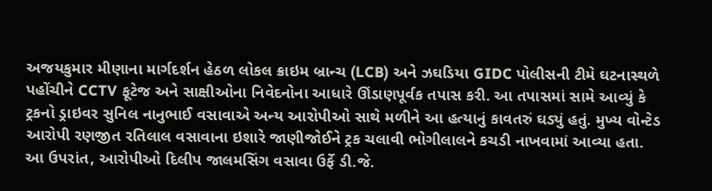અજયકુમાર મીણાના માર્ગદર્શન હેઠળ લોકલ ક્રાઇમ બ્રાન્ચ (LCB) અને ઝઘડિયા GIDC પોલીસની ટીમે ઘટનાસ્થળે પહોંચીને CCTV ફૂટેજ અને સાક્ષીઓના નિવેદનોના આધારે ઊંડાણપૂર્વક તપાસ કરી. આ તપાસમાં સામે આવ્યું કે ટ્રકનો ડ્રાઇવર સુનિલ નાનુભાઈ વસાવાએ અન્ય આરોપીઓ સાથે મળીને આ હત્યાનું કાવતરું ઘડ્યું હતું. મુખ્ય વોન્ટેડ આરોપી રણજીત રતિલાલ વસાવાના ઇશારે જાણીજોઈને ટ્રક ચલાવી ભોગીલાલને કચડી નાખવામાં આવ્યા હતા.
આ ઉપરાંત, આરોપીઓ દિલીપ જાલમસિંગ વસાવા ઉર્ફે ડી.જે.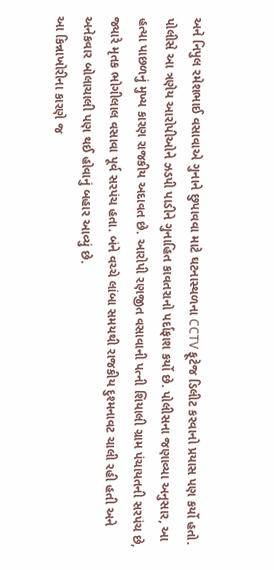અને નિપુલ રમેશભાઈ વસાવાએ ગુનાને છુપાવવા માટે ઘટનાસ્થળના CCTV ફૂટેજ ડિલીટ કરવાનો પ્રયાસ પણ કર્યો હતો. પોલીસે આ ત્રણેય આરોપીઓને ઝડપી પાડીને ગુનાહિત કાવતરાનો પર્દાફાશ કર્યો છે. પોલીસના જણાવ્યા અનુસાર, આ હત્યા પાછળનું મુખ્ય કારણ રાજકીય અદાવત છે. આરોપી રણજીત વસાવાની પત્ની શિયાલી ગ્રામ પંચાયતની સરપંચ છે, જ્યારે મૃતક ભોગીલાલ વસાવા પૂર્વ સરપંચ હતા. બંને વચ્ચે લાંબા સમયથી રાજકીય દુશ્મનાવટ ચાલી રહી હતી અને અનેકવાર બોલાચાલી પણ થઈ હોવાનું બહાર આવ્યું છે.
આ કિન્નાખોરીના કારણે જ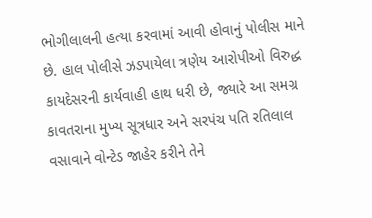ભોગીલાલની હત્યા કરવામાં આવી હોવાનું પોલીસ માને છે. હાલ પોલીસે ઝડપાયેલા ત્રણેય આરોપીઓ વિરુદ્ધ કાયદેસરની કાર્યવાહી હાથ ધરી છે, જ્યારે આ સમગ્ર કાવતરાના મુખ્ય સૂત્રધાર અને સરપંચ પતિ રતિલાલ વસાવાને વોન્ટેડ જાહેર કરીને તેને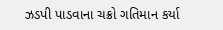ઝડપી પાડવાના ચક્રો ગતિમાન કર્યા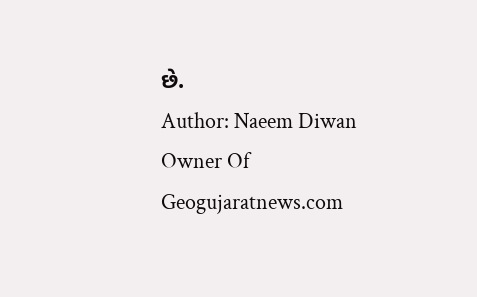છે.
Author: Naeem Diwan
Owner Of Geogujaratnews.com